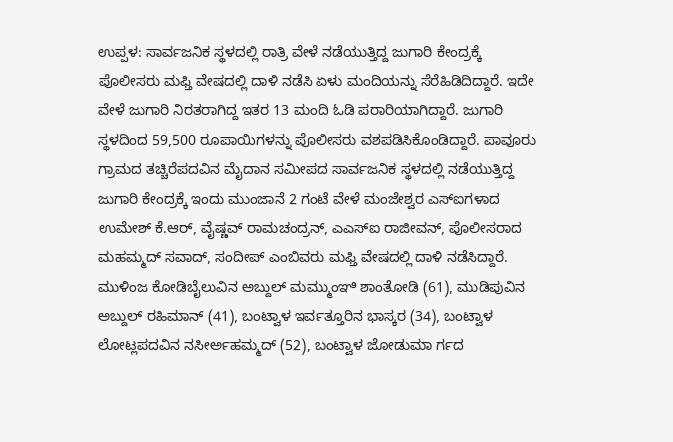ಉಪ್ಪಳ: ಸಾರ್ವಜನಿಕ ಸ್ಥಳದಲ್ಲಿ ರಾತ್ರಿ ವೇಳೆ ನಡೆಯುತ್ತಿದ್ದ ಜುಗಾರಿ ಕೇಂದ್ರಕ್ಕೆ ಪೊಲೀಸರು ಮಫ್ತಿ ವೇಷದಲ್ಲಿ ದಾಳಿ ನಡೆಸಿ ಏಳು ಮಂದಿಯನ್ನು ಸೆರೆಹಿಡಿದಿದ್ದಾರೆ. ಇದೇ ವೇಳೆ ಜುಗಾರಿ ನಿರತರಾಗಿದ್ದ ಇತರ 13 ಮಂದಿ ಓಡಿ ಪರಾರಿಯಾಗಿದ್ದಾರೆ. ಜುಗಾರಿ ಸ್ಥಳದಿಂದ 59,500 ರೂಪಾಯಿಗಳನ್ನು ಪೊಲೀಸರು ವಶಪಡಿಸಿಕೊಂಡಿದ್ದಾರೆ. ಪಾವೂರು ಗ್ರಾಮದ ತಚ್ಚಿರೆಪದವಿನ ಮೈದಾನ ಸಮೀಪದ ಸಾರ್ವಜನಿಕ ಸ್ಥಳದಲ್ಲಿ ನಡೆಯುತ್ತಿದ್ದ ಜುಗಾರಿ ಕೇಂದ್ರಕ್ಕೆ ಇಂದು ಮುಂಜಾನೆ 2 ಗಂಟೆ ವೇಳೆ ಮಂಜೇಶ್ವರ ಎಸ್ಐಗಳಾದ ಉಮೇಶ್ ಕೆ.ಆರ್, ವೈಷ್ಣವ್ ರಾಮಚಂದ್ರನ್, ಎಎಸ್ಐ ರಾಜೀವನ್, ಪೊಲೀಸರಾದ ಮಹಮ್ಮದ್ ಸವಾದ್, ಸಂದೀಪ್ ಎಂಬಿವರು ಮಫ್ತಿ ವೇಷದಲ್ಲಿ ದಾಳಿ ನಡೆಸಿದ್ದಾರೆ. ಮುಳಿಂಜ ಕೋಡಿಬೈಲುವಿನ ಅಬ್ದುಲ್ ಮಮ್ಮುಂಞಿ ಶಾಂತೋಡಿ (61), ಮುಡಿಪುವಿನ ಅಬ್ದುಲ್ ರಹಿಮಾನ್ (41), ಬಂಟ್ವಾಳ ಇರ್ವತ್ತೂರಿನ ಭಾಸ್ಕರ (34), ಬಂಟ್ವಾಳ ಲೋಟ್ಲಪದವಿನ ನಸೀರ್ಅಹಮ್ಮದ್ (52), ಬಂಟ್ವಾಳ ಜೋಡುಮಾ ರ್ಗದ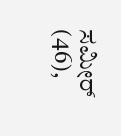ಸಮೀರ್ (46),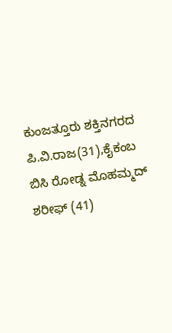ಕುಂಜತ್ತೂರು ಶಕ್ತಿನಗರದ ಪಿ.ವಿ.ರಾಜ(31),ಕೈಕಂಬ ಬಿಸಿ ರೋಡ್ನ ಮೊಹಮ್ಮದ್ ಶರೀಫ್ (41)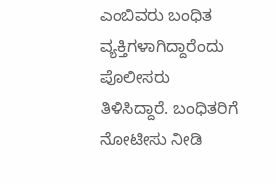ಎಂಬಿವರು ಬಂಧಿತ ವ್ಯಕ್ತಿಗಳಾಗಿದ್ದಾರೆಂದು ಪೊಲೀಸರು ತಿಳಿಸಿದ್ದಾರೆ. ಬಂಧಿತರಿಗೆ ನೋಟೀಸು ನೀಡಿ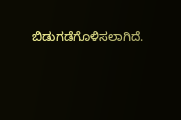ಬಿಡುಗಡೆಗೊಳಿಸಲಾಗಿದೆ.